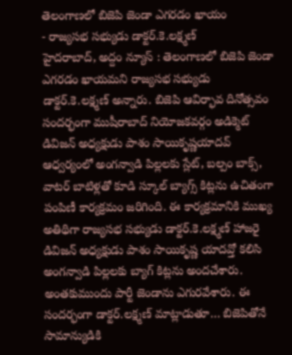తెలంగాణలో బిజెపి జెండా ఎగరడం ఖాయం
- రాజ్యసభ సభ్యుడు డాక్టర్.కె.లక్ష్మణ్
హైదరాబాద్, అద్దం న్యూస్ : తెలంగాణలో బిజెపి జెండా ఎగరడం ఖాయమని రాజ్యసభ సభ్యుడు డాక్టర్.కె.లక్ష్మణ్ అన్నారు. బిజెపి ఆవిర్భావ దినోత్సవం సందర్భంగా ముషీరాబాద్ నియోజకవర్గం అడిక్మెట్ డివిజన్ అధ్యక్షుడు పాశం సాయికృష్ణయాదవ్ ఆధ్వర్యంలో అంగన్వాడి పిల్లలకు స్లేట్, బల్పం బాక్స్, వాటర్ బాటిళ్లతో కూడి స్కూల్ బ్యాగ్స్ కిట్లను ఉచితంగా పంపిణీ కార్యక్రమం జరిగింది. ఈ కార్యక్రమానికి ముఖ్య అతిథిగా రాజ్యసభ సభ్యుడు డాక్టర్.కె.లక్ష్మణ్ హాజరై డివిజన్ అధ్యక్షుడు పాశం సాయికృష్ణ యాదవ్తో కలిసి అంగన్వాడి పిల్లలకు బ్యాగ్ కిట్లను అందచేశారు. అంతకుముందు పార్టీ జెండాను ఎగురవేశారు. ఈ సందర్భంగా డాక్టర్.లక్ష్మణ్ మాట్లాడుతూ… బిజెపితోనే సామాన్యుడికి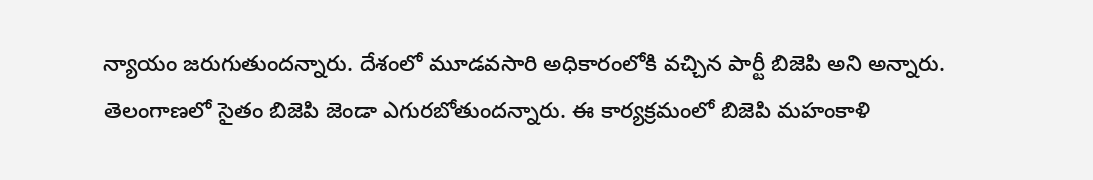న్యాయం జరుగుతుందన్నారు. దేశంలో మూడవసారి అధికారంలోకి వచ్చిన పార్టీ బిజెపి అని అన్నారు. తెలంగాణలో సైతం బిజెపి జెండా ఎగురబోతుందన్నారు. ఈ కార్యక్రమంలో బిజెపి మహంకాళి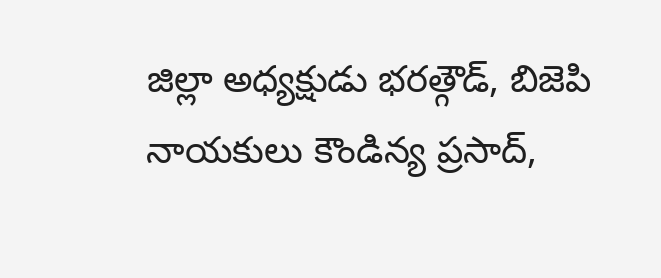జిల్లా అధ్యక్షుడు భరత్గౌడ్, బిజెపి నాయకులు కౌండిన్య ప్రసాద్,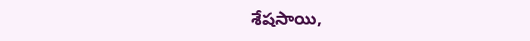శేషసాయి,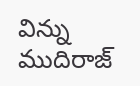విన్ను ముదిరాజ్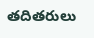తదితరులు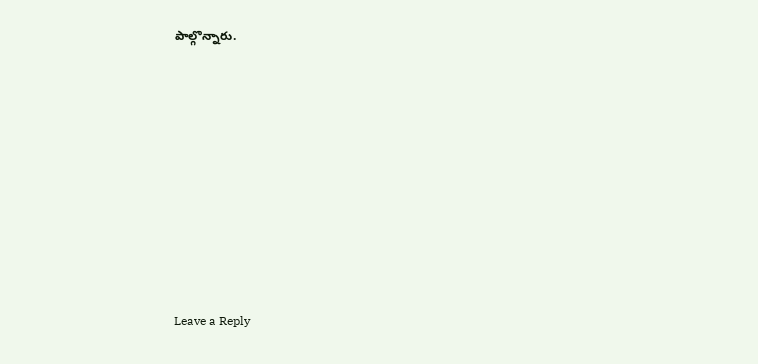పాల్గొన్నారు.













Leave a Reply